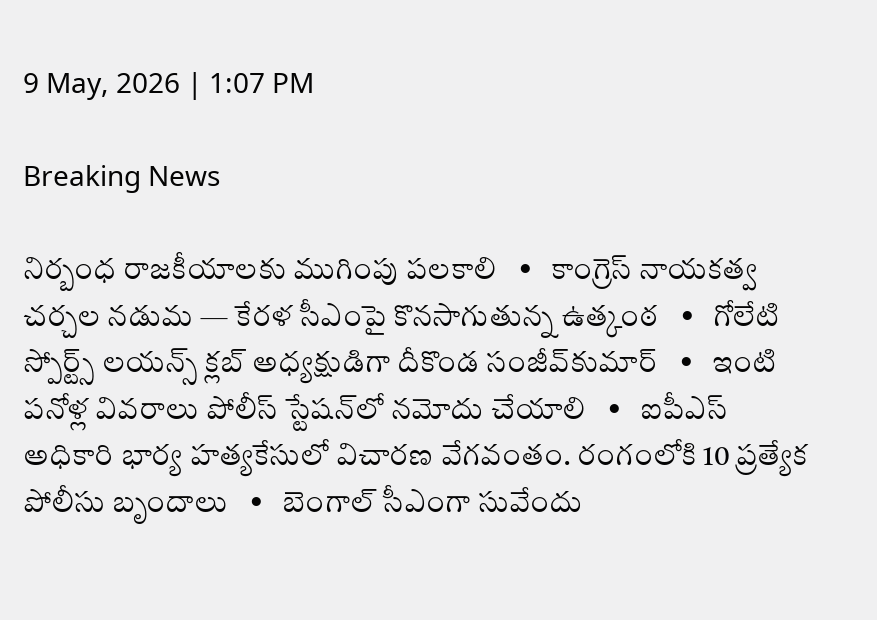9 May, 2026 | 1:07 PM

Breaking News

నిర్బంధ రాజకీయాలకు ముగింపు పలకాలి   •   కాంగ్రెస్ నాయకత్వ చర్చల నడుమ — కేరళ సీఎంపై కొనసాగుతున్న ఉత్కంఠ   •   గోలేటి స్పోర్ట్స్ లయన్స్ క్లబ్ అధ్యక్షుడిగా దీకొండ సంజీవ్‌కుమార్   •   ఇంటి పనోళ్ల వివరాలు పోలీస్ స్టేషన్‌లో నమోదు చేయాలి   •   ఐపీఎస్ అధికారి భార్య హత్యకేసులో విచారణ వేగవంతం. రంగంలోకి 10 ప్రత్యేక పోలీసు బృందాలు   •   బెంగాల్‌ సీఎంగా సువేందు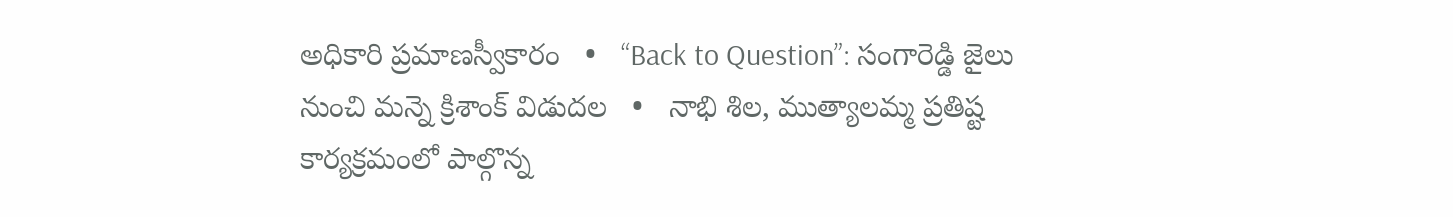అధికారి ప్రమాణస్వీకారం   •   “Back to Question”: సంగారెడ్డి జైలు నుంచి మన్నె క్రిశాంక్ విడుదల   •   నాభి శిల, ముత్యాలమ్మ ప్రతిష్ట కార్యక్రమంలో పాల్గొన్న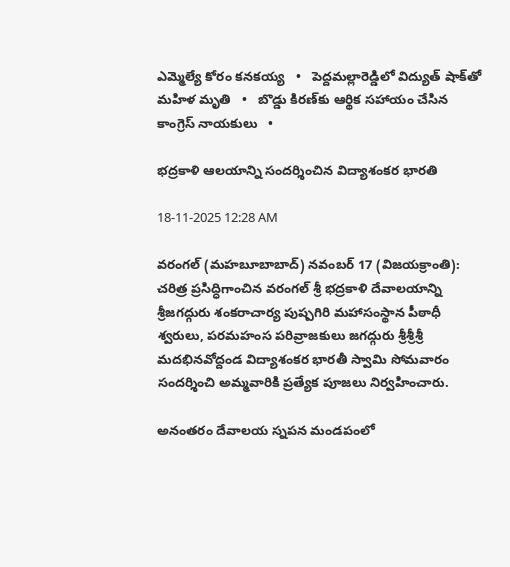ఎమ్మెల్యే కోరం కనకయ్య   •   పెద్దమల్లారెడ్డిలో విద్యుత్ షాక్‌తో మహిళ మృతి   •   బొడ్డు కిరణ్‌కు ఆర్థిక సహాయం చేసిన కాంగ్రెస్ నాయకులు   •

భద్రకాళి ఆలయాన్ని సందర్శించిన విద్యాశంకర భారతి

18-11-2025 12:28 AM

వరంగల్ (మహబూబాబాద్) నవంబర్ 17 (విజయక్రాంతి): చరిత్ర ప్రసిద్ధిగాంచిన వరంగల్ శ్రీ భద్రకాళి దేవాలయాన్ని శ్రీజగద్గురు శంకరాచార్య పుష్పగిరి మహాసంస్థాన పీఠాధీ శ్వరులు, పరమహంస పరివ్రాజకులు జగద్గురు శ్రీశ్రీశ్రీ మదభినవోద్దండ విద్యాశంకర భారతీ స్వామి సోమవారం సందర్శించి అమ్మవారికి ప్రత్యేక పూజలు నిర్వహించారు.

అనంతరం దేవాలయ స్నపన మండపంలో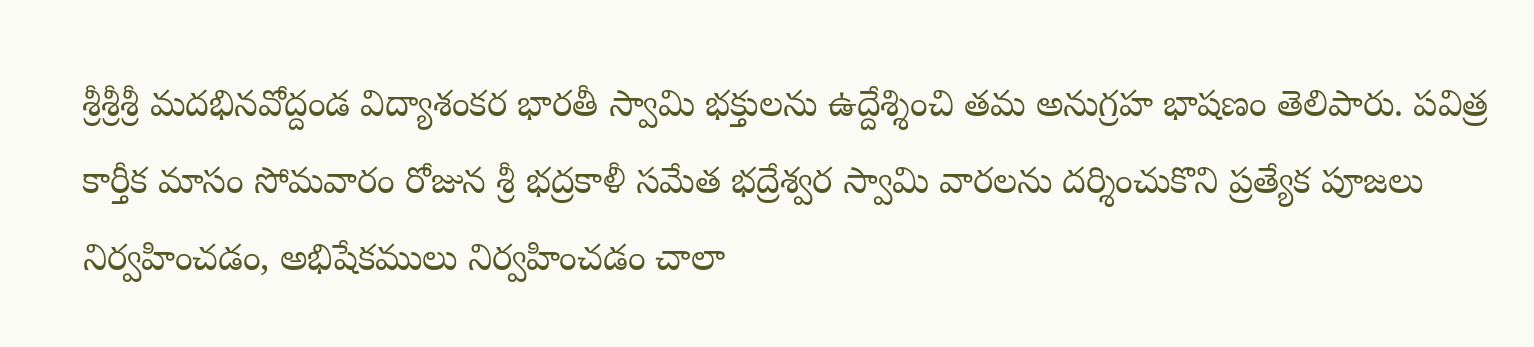శ్రీశ్రీశ్రీ మదభినవోద్దండ విద్యాశంకర భారతీ స్వామి భక్తులను ఉద్దేశ్శించి తమ అనుగ్రహ భాషణం తెలిపారు. పవిత్ర కార్తీక మాసం సోమవారం రోజున శ్రీ భద్రకాళీ సమేత భద్రేశ్వర స్వామి వారలను దర్శించుకొని ప్రత్యేక పూజలు నిర్వహించడం, అభిషేకములు నిర్వహించడం చాలా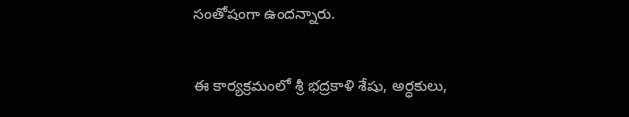సంతోషంగా ఉందన్నారు.

ఈ కార్యక్రమంలో శ్రీ భద్రకాళి శేషు, అర్ధకులు,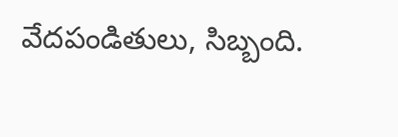వేదపండితులు, సిబ్బంది.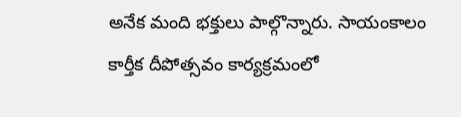అనేక మంది భక్తులు పాల్గొన్నారు. సాయంకాలం కార్తీక దీపోత్సవం కార్యక్రమంలో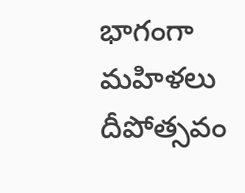భాగంగా మహిళలు దీపోత్సవం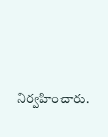నిర్వహించారు.